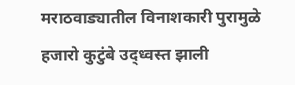मराठवाड्यातील विनाशकारी पुरामुळे हजारो कुटुंबे उद्ध्वस्त झाली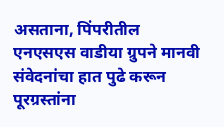असताना, पिंपरीतील एनएसएस वाडीया ग्रुपने मानवी संवेदनांचा हात पुढे करून पूरग्रस्तांना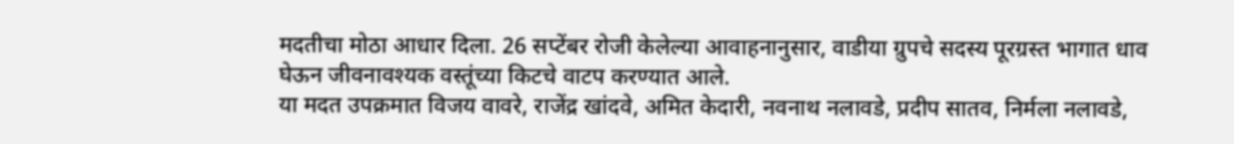मदतीचा मोठा आधार दिला. 26 सप्टेंबर रोजी केलेल्या आवाहनानुसार, वाडीया ग्रुपचे सदस्य पूरग्रस्त भागात धाव घेऊन जीवनावश्यक वस्तूंच्या किटचे वाटप करण्यात आले.
या मदत उपक्रमात विजय वावरे, राजेंद्र खांदवे, अमित केदारी, नवनाथ नलावडे, प्रदीप सातव, निर्मला नलावडे,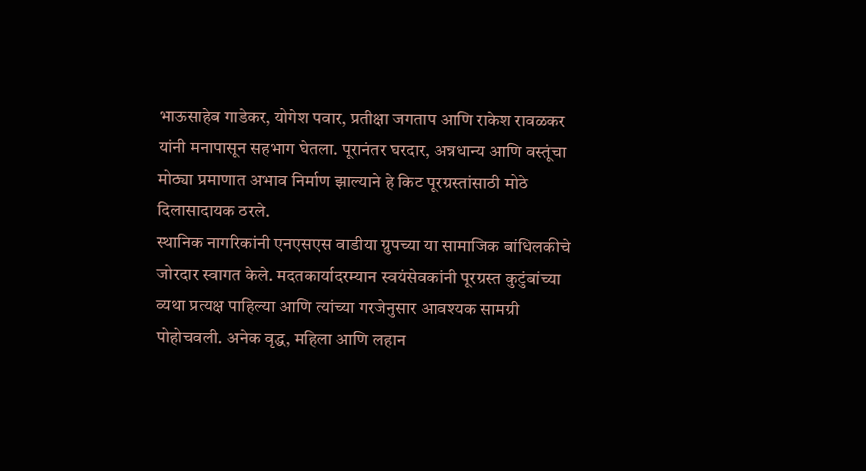भाऊसाहेब गाडेकर, योगेश पवार, प्रतीक्षा जगताप आणि राकेश रावळकर यांनी मनापासून सहभाग घेतला. पूरानंतर घरदार, अन्नधान्य आणि वस्तूंचा मोठ्या प्रमाणात अभाव निर्माण झाल्याने हे किट पूरग्रस्तांसाठी मोठे दिलासादायक ठरले.
स्थानिक नागरिकांनी एनएसएस वाडीया ग्रुपच्या या सामाजिक बांधिलकीचे जोरदार स्वागत केले. मदतकार्यादरम्यान स्वयंसेवकांनी पूरग्रस्त कुटुंबांच्या व्यथा प्रत्यक्ष पाहिल्या आणि त्यांच्या गरजेनुसार आवश्यक सामग्री पोहोचवली. अनेक वृद्ध, महिला आणि लहान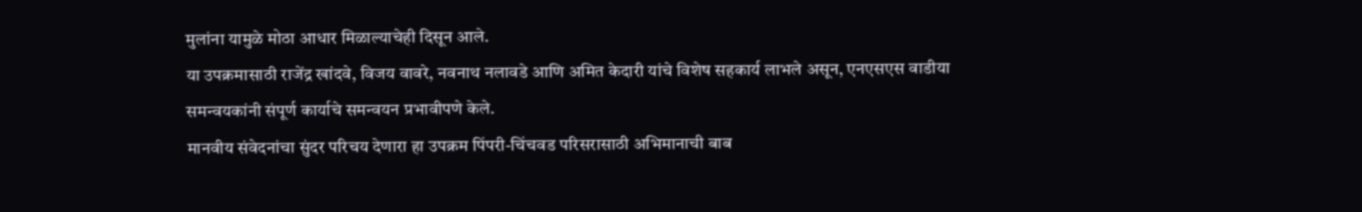मुलांना यामुळे मोठा आधार मिळाल्याचेही दिसून आले.
या उपक्रमासाठी राजेंद्र खांदवे, विजय वावरे, नवनाथ नलावडे आणि अमित केदारी यांचे विशेष सहकार्य लाभले असून, एनएसएस वाडीया समन्वयकांनी संपूर्ण कार्याचे समन्वयन प्रभावीपणे केले.
मानवीय संवेदनांचा सुंदर परिचय देणारा हा उपक्रम पिंपरी-चिंचवड परिसरासाठी अभिमानाची बाब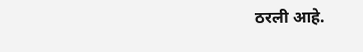ठरली आहे.